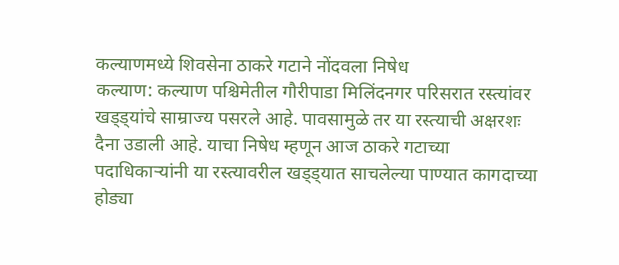कल्याणमध्ये शिवसेना ठाकरे गटाने नोंदवला निषेध
कल्याण: कल्याण पश्चिमेतील गौरीपाडा मिलिंदनगर परिसरात रस्त्यांवर खड्ड्यांचे साम्राज्य पसरले आहे. पावसामुळे तर या रस्त्याची अक्षरशः दैना उडाली आहे. याचा निषेध म्हणून आज ठाकरे गटाच्या पदाधिकाऱ्यांनी या रस्त्यावरील खड्ड्यात साचलेल्या पाण्यात कागदाच्या होड्या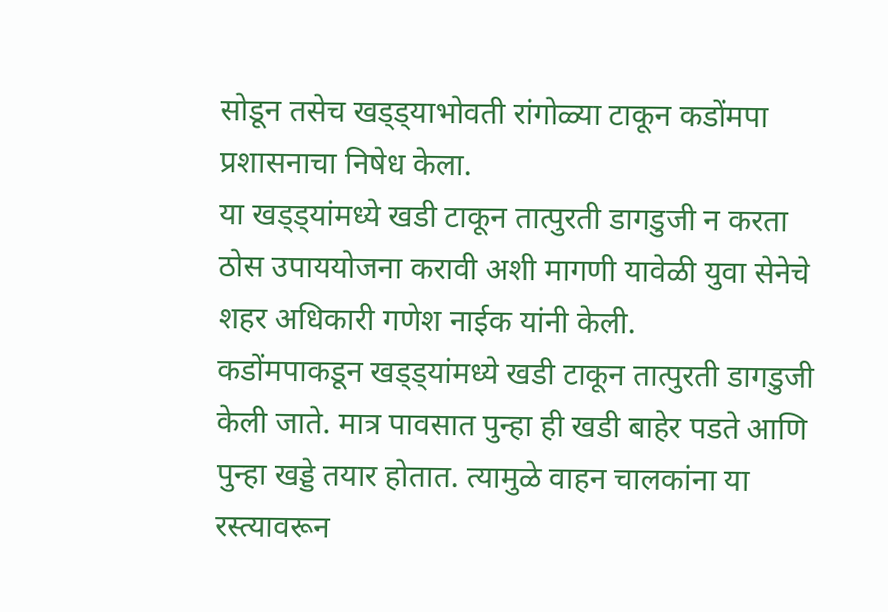सोडून तसेच खड्ड्याभोवती रांगोळ्या टाकून कडोंमपा प्रशासनाचा निषेध केला.
या खड्ड्यांमध्ये खडी टाकून तात्पुरती डागडुजी न करता ठोस उपाययोजना करावी अशी मागणी यावेळी युवा सेनेचे शहर अधिकारी गणेश नाईक यांनी केली.
कडोंमपाकडून खड्ड्यांमध्ये खडी टाकून तात्पुरती डागडुजी केली जाते. मात्र पावसात पुन्हा ही खडी बाहेर पडते आणि पुन्हा खड्डे तयार होतात. त्यामुळे वाहन चालकांना या रस्त्यावरून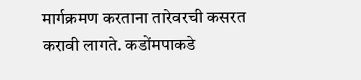मार्गक्रमण करताना तारेवरची कसरत करावी लागते. कडोंमपाकडे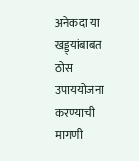अनेकदा या खड्ड्यांबाबत ठोस उपाययोजना करण्याची मागणी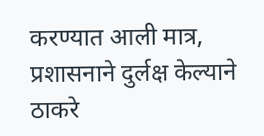करण्यात आली मात्र, प्रशासनाने दुर्लक्ष केल्याने ठाकरे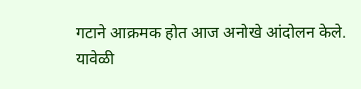गटाने आक्रमक होत आज अनोखे आंदोलन केले.
यावेळी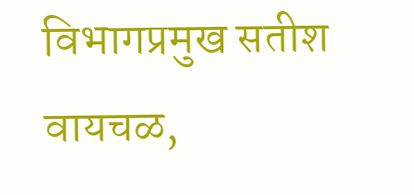विभागप्रमुख सतीश वायचळ,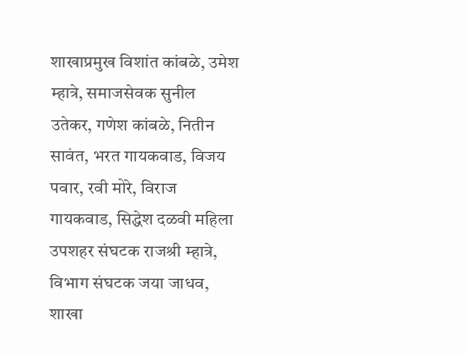शाखाप्रमुख विशांत कांबळे, उमेश म्हात्रे, समाजसेवक सुनील उतेकर, गणेश कांबळे, नितीन सावंत, भरत गायकवाड, विजय पवार, रवी मोरे, विराज गायकवाड, सिद्धेश दळवी महिला उपशहर संघटक राजश्री म्हात्रे, विभाग संघटक जया जाधव, शाखा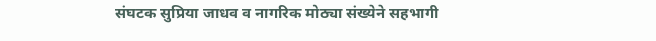संघटक सुप्रिया जाधव व नागरिक मोठ्या संख्येने सहभागी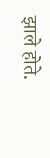झाले होते.